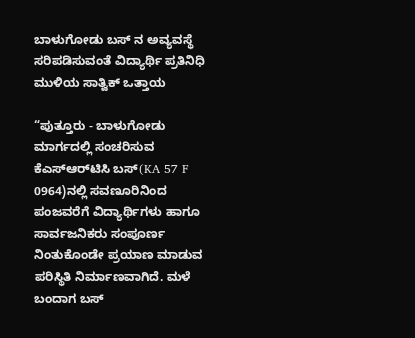ಬಾಳುಗೋಡು ಬಸ್ ನ ಅವ್ಯವಸ್ಥೆ ಸರಿಪಡಿಸುವಂತೆ ವಿದ್ಯಾರ್ಥಿ ಪ್ರತಿನಿಧಿ ಮುಳಿಯ ಸಾತ್ವಿಕ್ ಒತ್ತಾಯ

“ಪುತ್ತೂರು - ಬಾಳುಗೋಡು ಮಾರ್ಗದಲ್ಲಿ ಸಂಚರಿಸುವ ಕೆಎಸ್‌ಆರ್‌ಟಿಸಿ ಬಸ್‌(KA 57 F 0964)ನಲ್ಲಿ ಸವಣೂರಿನಿಂದ ಪಂಜವರೆಗೆ ವಿದ್ಯಾರ್ಥಿಗಳು ಹಾಗೂ ಸಾರ್ವಜನಿಕರು ಸಂಪೂರ್ಣ ನಿಂತುಕೊಂಡೇ ಪ್ರಯಾಣ ಮಾಡುವ ಪರಿಸ್ಥಿತಿ ನಿರ್ಮಾಣವಾಗಿದೆ. ಮಳೆ ಬಂದಾಗ ಬಸ್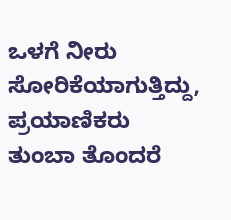ಒಳಗೆ ನೀರು ಸೋರಿಕೆಯಾಗುತ್ತಿದ್ದು, ಪ್ರಯಾಣಿಕರು ತುಂಬಾ ತೊಂದರೆ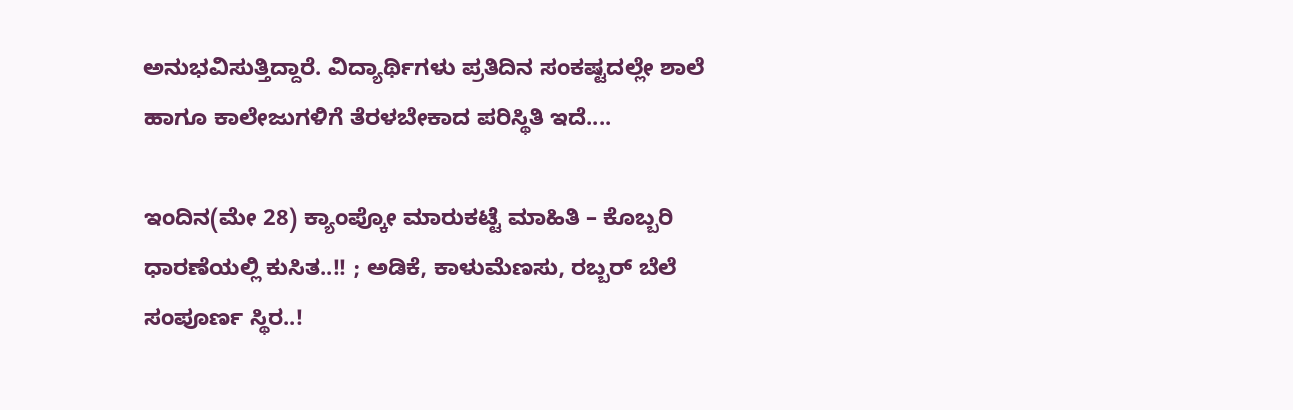ಅನುಭವಿಸುತ್ತಿದ್ದಾರೆ. ವಿದ್ಯಾರ್ಥಿಗಳು ಪ್ರತಿದಿನ ಸಂಕಷ್ಟದಲ್ಲೇ ಶಾಲೆ ಹಾಗೂ ಕಾಲೇಜುಗಳಿಗೆ ತೆರಳಬೇಕಾದ ಪರಿಸ್ಥಿತಿ ಇದೆ....

ಇಂದಿನ(ಮೇ 28) ಕ್ಯಾಂಪ್ಕೋ ಮಾರುಕಟ್ಟೆ ಮಾಹಿತಿ – ಕೊಬ್ಬರಿ ಧಾರಣೆಯಲ್ಲಿ ಕುಸಿತ..!! ; ಅಡಿಕೆ, ಕಾಳುಮೆಣಸು, ರಬ್ಬರ್ ಬೆಲೆ ಸಂಪೂರ್ಣ ಸ್ಥಿರ..!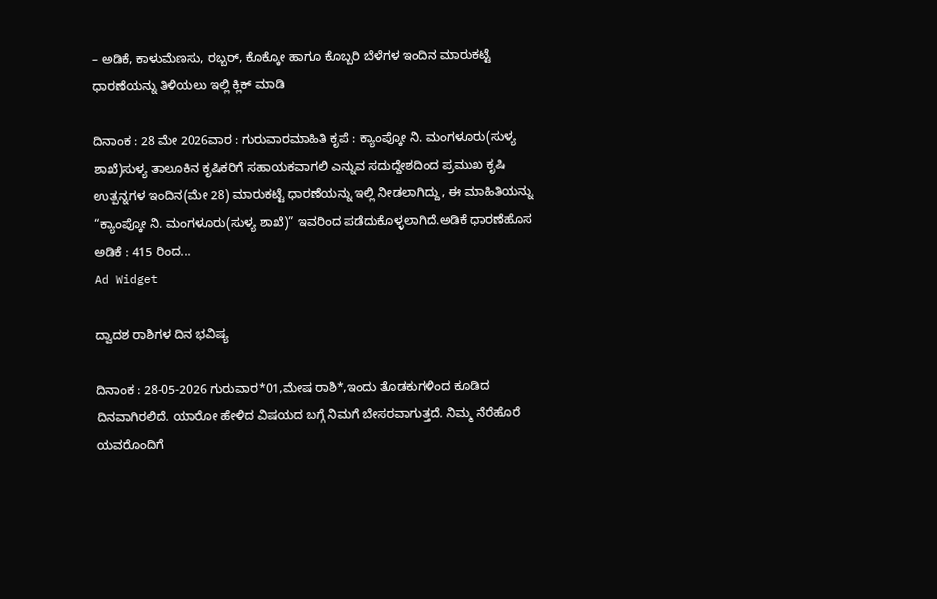– ಅಡಿಕೆ, ಕಾಳುಮೆಣಸು, ರಬ್ಬರ್, ಕೊಕ್ಕೋ ಹಾಗೂ ಕೊಬ್ಬರಿ ಬೆಳೆಗಳ ಇಂದಿನ ಮಾರುಕಟ್ಟೆ ಧಾರಣೆಯನ್ನು ತಿಳಿಯಲು ಇಲ್ಲಿ ಕ್ಲಿಕ್ ಮಾಡಿ

ದಿನಾಂಕ : 28 ಮೇ 2026ವಾರ : ಗುರುವಾರಮಾಹಿತಿ ಕೃಪೆ : ಕ್ಯಾಂಪ್ಕೋ ನಿ. ಮಂಗಳೂರು(ಸುಳ್ಯ ಶಾಖೆ)ಸುಳ್ಯ ತಾಲೂಕಿನ ಕೃಷಿಕರಿಗೆ ಸಹಾಯಕವಾಗಲಿ ಎನ್ನುವ ಸದುದ್ದೇಶದಿಂದ ಪ್ರಮುಖ ಕೃಷಿ ಉತ್ಪನ್ನಗಳ ಇಂದಿನ(ಮೇ 28) ಮಾರುಕಟ್ಟೆ ಧಾರಣೆಯನ್ನು ಇಲ್ಲಿ ನೀಡಲಾಗಿದ್ದು, ಈ ಮಾಹಿತಿಯನ್ನು “ಕ್ಯಾಂಪ್ಕೋ ನಿ. ಮಂಗಳೂರು(ಸುಳ್ಯ ಶಾಖೆ)” ಇವರಿಂದ ಪಡೆದುಕೊಳ್ಳಲಾಗಿದೆ.ಅಡಿಕೆ ಧಾರಣೆಹೊಸ ಅಡಿಕೆ : 415 ರಿಂದ...
Ad Widget

ದ್ವಾದಶ ರಾಶಿಗಳ ದಿನ ಭವಿಷ್ಯ

ದಿನಾಂಕ : 28-05-2026 ಗುರುವಾರ*01,ಮೇಷ ರಾಶಿ*,ಇಂದು ತೊಡಕುಗಳಿಂದ ಕೂಡಿದ ದಿನವಾಗಿರಲಿದೆ. ಯಾರೋ ಹೇಳಿದ ವಿಷಯದ ಬಗ್ಗೆ ನಿಮಗೆ ಬೇಸರವಾಗುತ್ತದೆ. ನಿಮ್ಮ ನೆರೆಹೊರೆ ಯವರೊಂದಿಗೆ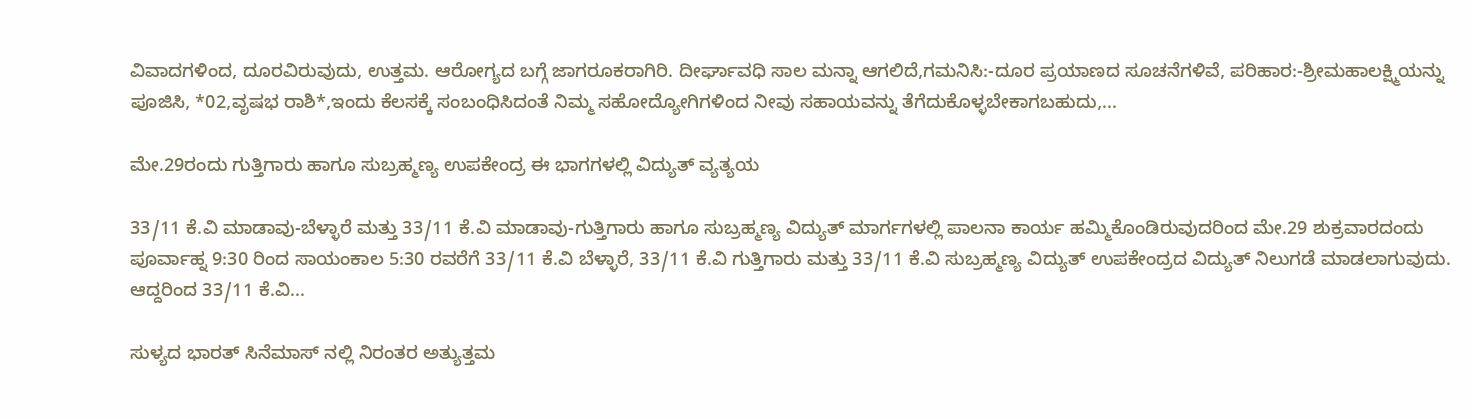ವಿವಾದಗಳಿಂದ, ದೂರವಿರುವುದು, ಉತ್ತಮ. ಆರೋಗ್ಯದ ಬಗ್ಗೆ ಜಾಗರೂಕರಾಗಿರಿ. ದೀರ್ಘಾವಧಿ ಸಾಲ ಮನ್ನಾ ಆಗಲಿದೆ,ಗಮನಿಸಿ:-ದೂರ ಪ್ರಯಾಣದ ಸೂಚನೆಗಳಿವೆ, ಪರಿಹಾರ:-ಶ್ರೀಮಹಾಲಕ್ಷ್ಮಿಯನ್ನು ಪೂಜಿಸಿ, *02,ವೃಷಭ ರಾಶಿ*,ಇಂದು ಕೆಲಸಕ್ಕೆ ಸಂಬಂಧಿಸಿದಂತೆ ನಿಮ್ಮ ಸಹೋದ್ಯೋಗಿಗಳಿಂದ ನೀವು ಸಹಾಯವನ್ನು ತೆಗೆದುಕೊಳ್ಳಬೇಕಾಗಬಹುದು,...

ಮೇ.29ರಂದು ಗುತ್ತಿಗಾರು ಹಾಗೂ ಸುಬ್ರಹ್ಮಣ್ಯ ಉಪಕೇಂದ್ರ ಈ ಭಾಗಗಳಲ್ಲಿ ವಿದ್ಯುತ್ ವ್ಯತ್ಯಯ

33/11 ಕೆ.ವಿ ಮಾಡಾವು-ಬೆಳ್ಳಾರೆ ಮತ್ತು 33/11 ಕೆ.ವಿ ಮಾಡಾವು-ಗುತ್ತಿಗಾರು ಹಾಗೂ ಸುಬ್ರಹ್ಮಣ್ಯ ವಿದ್ಯುತ್ ಮಾರ್ಗಗಳಲ್ಲಿ ಪಾಲನಾ ಕಾರ್ಯ ಹಮ್ಮಿಕೊಂಡಿರುವುದರಿಂದ ಮೇ.29 ಶುಕ್ರವಾರದಂದು ಪೂರ್ವಾಹ್ನ 9:30 ರಿಂದ ಸಾಯಂಕಾಲ 5:30 ರವರೆಗೆ 33/11 ಕೆ.ವಿ ಬೆಳ್ಳಾರೆ, 33/11 ಕೆ.ವಿ ಗುತ್ತಿಗಾರು ಮತ್ತು 33/11 ಕೆ.ವಿ ಸುಬ್ರಹ್ಮಣ್ಯ ವಿದ್ಯುತ್ ಉಪಕೇಂದ್ರದ ವಿದ್ಯುತ್ ನಿಲುಗಡೆ ಮಾಡಲಾಗುವುದು. ಆದ್ದರಿಂದ 33/11 ಕೆ.ವಿ...

ಸುಳ್ಯದ ಭಾರತ್ ಸಿನೆಮಾಸ್ ನಲ್ಲಿ ನಿರಂತರ ಅತ್ಯುತ್ತಮ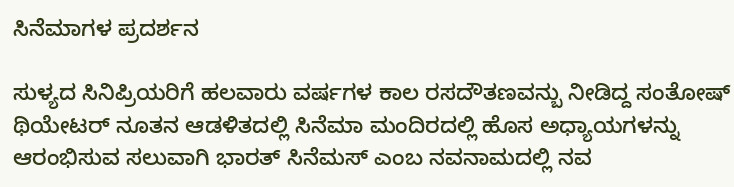ಸಿನೆಮಾಗಳ ಪ್ರದರ್ಶನ

ಸುಳ್ಯದ ಸಿನಿಪ್ರಿಯರಿಗೆ ಹಲವಾರು ವರ್ಷಗಳ ಕಾಲ ರಸದೌತಣವನ್ಬು ನೀಡಿದ್ದ ಸಂತೋಷ್ ಥಿಯೇಟರ್ ನೂತನ ಆಡಳಿತದಲ್ಲಿ ಸಿನೆಮಾ ಮಂದಿರದಲ್ಲಿ ಹೊಸ ಅಧ್ಯಾಯಗಳನ್ನು ಆರಂಭಿಸುವ ಸಲುವಾಗಿ ಭಾರತ್ ಸಿನೆಮಸ್ ಎಂಬ ನವನಾಮದಲ್ಲಿ ನವ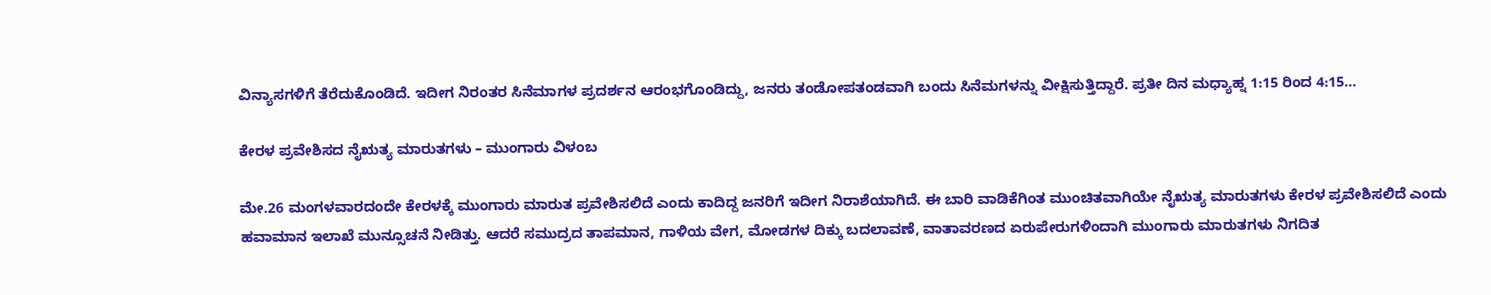ವಿನ್ಯಾಸಗಳಿಗೆ ತೆರೆದುಕೊಂಡಿದೆ. ಇದೀಗ ನಿರಂತರ ಸಿನೆಮಾಗಳ ಪ್ರದರ್ಶನ ಆರಂಭಗೊಂಡಿದ್ದು, ಜನರು ತಂಡೋಪತಂಡವಾಗಿ ಬಂದು ಸಿನೆಮಗಳನ್ನು ವೀಕ್ಷಿಸುತ್ತಿದ್ದಾರೆ. ಪ್ರತೀ ದಿನ ಮಧ್ಯಾಹ್ನ 1:15 ರಿಂದ 4:15...

ಕೇರಳ ಪ್ರವೇಶಿಸದ ನೈಋತ್ಯ ಮಾರುತಗಳು – ಮುಂಗಾರು ವಿಳಂಬ

ಮೇ.26 ಮಂಗಳವಾರದಂದೇ ಕೇರಳಕ್ಕೆ ಮುಂಗಾರು ಮಾರುತ ಪ್ರವೇಶಿಸಲಿದೆ ಎಂದು ಕಾದಿದ್ದ ಜನರಿಗೆ ಇದೀಗ ನಿರಾಶೆಯಾಗಿದೆ. ಈ ಬಾರಿ ವಾಡಿಕೆಗಿಂತ ಮುಂಚಿತವಾಗಿಯೇ ನೈಋತ್ಯ ಮಾರುತಗಳು ಕೇರಳ ಪ್ರವೇಶಿಸಲಿದೆ ಎಂದು ಹವಾಮಾನ ಇಲಾಖೆ ಮುನ್ಸೂಚನೆ ನೀಡಿತ್ತು. ಆದರೆ ಸಮುದ್ರದ ತಾಪಮಾನ, ಗಾಳಿಯ ವೇಗ, ಮೋಡಗಳ ದಿಕ್ಕು ಬದಲಾವಣೆ, ವಾತಾವರಣದ ಏರುಪೇರುಗಳಿಂದಾಗಿ ಮುಂಗಾರು ಮಾರುತಗಳು ನಿಗದಿತ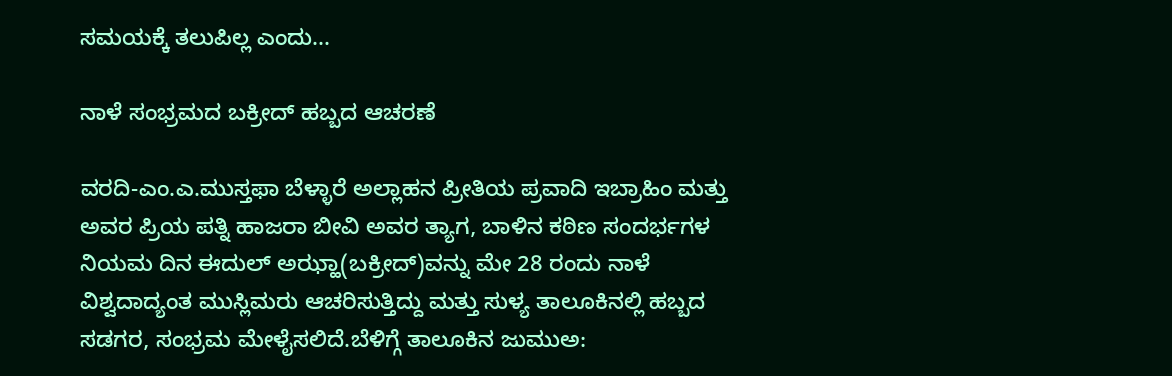ಸಮಯಕ್ಕೆ ತಲುಪಿಲ್ಲ ಎಂದು...

ನಾಳೆ ಸಂಭ್ರಮದ ಬಕ್ರೀದ್ ಹಬ್ಬದ ಆಚರಣೆ

ವರದಿ-ಎಂ.ಎ.ಮುಸ್ತಫಾ ಬೆಳ್ಳಾರೆ ಅಲ್ಲಾಹನ ಪ್ರೀತಿಯ ಪ್ರವಾದಿ ಇಬ್ರಾಹಿಂ ಮತ್ತು ಅವರ ಪ್ರಿಯ ಪತ್ನಿ ಹಾಜರಾ ಬೀವಿ ಅವರ ತ್ಯಾಗ, ಬಾಳಿನ ಕಠಿಣ ಸಂದರ್ಭಗಳ ನಿಯಮ ದಿನ ಈದುಲ್ ಅಝ್ಹಾ(ಬಕ್ರೀದ್)ವನ್ನು ಮೇ 28 ರಂದು ನಾಳೆ ವಿಶ್ವದಾದ್ಯಂತ ಮುಸ್ಲಿಮರು ಆಚರಿಸುತ್ತಿದ್ದು ಮತ್ತು ಸುಳ್ಯ ತಾಲೂಕಿನಲ್ಲಿ ಹಬ್ಬದ ಸಡಗರ, ಸಂಭ್ರಮ ಮೇಳೈಸಲಿದೆ.ಬೆಳಿಗ್ಗೆ ತಾಲೂಕಿನ ಜುಮುಅ: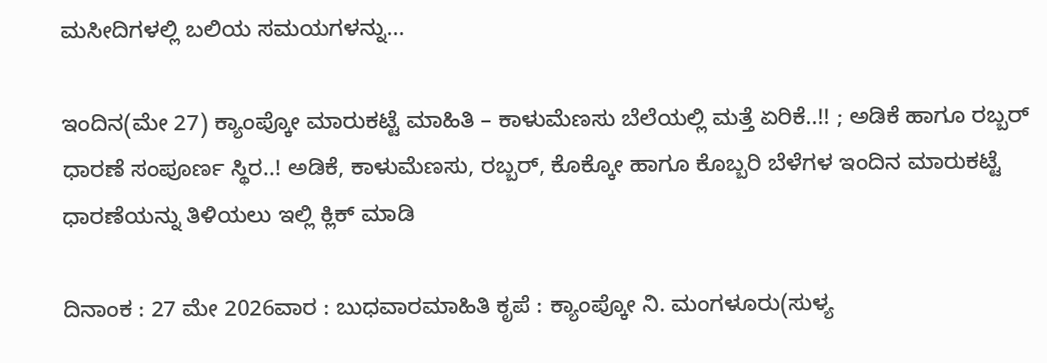ಮಸೀದಿಗಳಲ್ಲಿ ಬಲಿಯ ಸಮಯಗಳನ್ನು...

ಇಂದಿನ(ಮೇ 27) ಕ್ಯಾಂಪ್ಕೋ ಮಾರುಕಟ್ಟೆ ಮಾಹಿತಿ – ಕಾಳುಮೆಣಸು ಬೆಲೆಯಲ್ಲಿ ಮತ್ತೆ ಏರಿಕೆ..!! ; ಅಡಿಕೆ ಹಾಗೂ ರಬ್ಬರ್ ಧಾರಣೆ ಸಂಪೂರ್ಣ ಸ್ಥಿರ..! ಅಡಿಕೆ, ಕಾಳುಮೆಣಸು, ರಬ್ಬರ್, ಕೊಕ್ಕೋ ಹಾಗೂ ಕೊಬ್ಬರಿ ಬೆಳೆಗಳ ಇಂದಿನ ಮಾರುಕಟ್ಟೆ ಧಾರಣೆಯನ್ನು ತಿಳಿಯಲು ಇಲ್ಲಿ ಕ್ಲಿಕ್ ಮಾಡಿ

ದಿನಾಂಕ : 27 ಮೇ 2026ವಾರ : ಬುಧವಾರಮಾಹಿತಿ ಕೃಪೆ : ಕ್ಯಾಂಪ್ಕೋ ನಿ. ಮಂಗಳೂರು(ಸುಳ್ಯ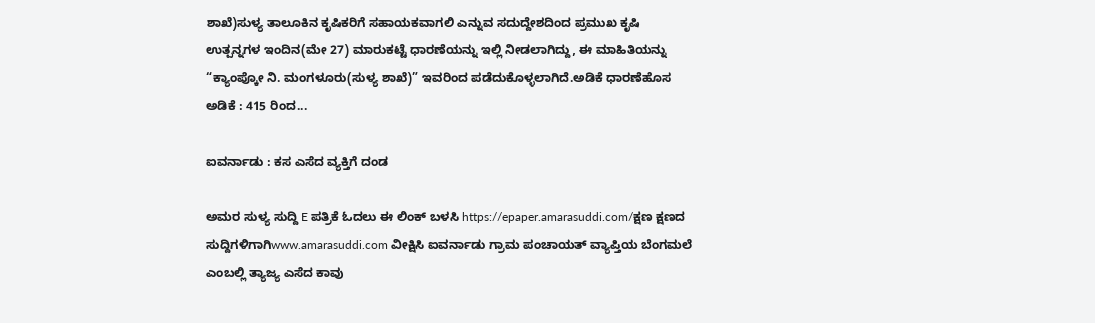ಶಾಖೆ)ಸುಳ್ಯ ತಾಲೂಕಿನ ಕೃಷಿಕರಿಗೆ ಸಹಾಯಕವಾಗಲಿ ಎನ್ನುವ ಸದುದ್ದೇಶದಿಂದ ಪ್ರಮುಖ ಕೃಷಿ ಉತ್ಪನ್ನಗಳ ಇಂದಿನ(ಮೇ 27) ಮಾರುಕಟ್ಟೆ ಧಾರಣೆಯನ್ನು ಇಲ್ಲಿ ನೀಡಲಾಗಿದ್ದು, ಈ ಮಾಹಿತಿಯನ್ನು “ಕ್ಯಾಂಪ್ಕೋ ನಿ. ಮಂಗಳೂರು(ಸುಳ್ಯ ಶಾಖೆ)” ಇವರಿಂದ ಪಡೆದುಕೊಳ್ಳಲಾಗಿದೆ.ಅಡಿಕೆ ಧಾರಣೆಹೊಸ ಅಡಿಕೆ : 415 ರಿಂದ...

ಐವರ್ನಾಡು : ಕಸ ಎಸೆದ ವ್ಯಕ್ತಿಗೆ ದಂಡ

ಅಮರ ಸುಳ್ಯ ಸುದ್ದಿ E ಪತ್ರಿಕೆ ಓದಲು ಈ ಲಿಂಕ್ ಬಳಸಿ https://epaper.amarasuddi.com/ಕ್ಷಣ ಕ್ಷಣದ ಸುದ್ದಿಗಳಿಗಾಗಿwww.amarasuddi.com ವೀಕ್ಷಿಸಿ ಐವರ್ನಾಡು ಗ್ರಾಮ ಪಂಚಾಯತ್ ವ್ಯಾಪ್ತಿಯ ಬೆಂಗಮಲೆ ಎಂಬಲ್ಲಿ ತ್ಯಾಜ್ಯ ಎಸೆದ ಕಾವು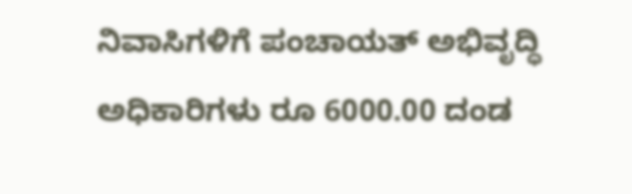ನಿವಾಸಿಗಳಿಗೆ ಪಂಚಾಯತ್ ಅಭಿವೃದ್ಧಿ ಅಧಿಕಾರಿಗಳು ರೂ 6000.00 ದಂಡ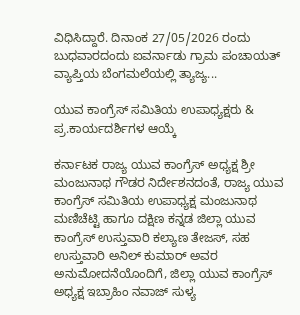ವಿಧಿಸಿದ್ದಾರೆ. ದಿನಾಂಕ 27/05/2026 ರಂದು ಬುಧವಾರದಂದು ಐವರ್ನಾಡು ಗ್ರಾಮ ಪಂಚಾಯತ್ ವ್ಯಾಪ್ತಿಯ ಬೆಂಗಮಲೆಯಲ್ಲಿ ತ್ಯಾಜ್ಯ...

ಯುವ ಕಾಂಗ್ರೆಸ್ ಸಮಿತಿಯ ಉಪಾಧ್ಯಕ್ಷರು & ಪ್ರ.ಕಾರ್ಯದರ್ಶಿಗಳ ಆಯ್ಕೆ

ಕರ್ನಾಟಕ ರಾಜ್ಯ ಯುವ ಕಾಂಗ್ರೆಸ್ ಅಧ್ಯಕ್ಷ ಶ್ರೀ ಮಂಜುನಾಥ ಗೌಡರ ನಿರ್ದೇಶನದಂತೆ, ರಾಜ್ಯ ಯುವ ಕಾಂಗ್ರೆಸ್ ಸಮಿತಿಯ ಉಪಾಧ್ಯಕ್ಷ ಮಂಜುನಾಥ ಮಣಿಚೆಟ್ಟಿ ಹಾಗೂ ದಕ್ಷಿಣ ಕನ್ನಡ ಜಿಲ್ಲಾ ಯುವ ಕಾಂಗ್ರೆಸ್ ಉಸ್ತುವಾರಿ ಕಲ್ಯಾಣ ತೇಜಸ್, ಸಹ ಉಸ್ತುವಾರಿ ಅನಿಲ್ ಕುಮಾರ್ ಅವರ ಅನುಮೋದನೆಯೊಂದಿಗೆ, ಜಿಲ್ಲಾ ಯುವ ಕಾಂಗ್ರೆಸ್ ಅಧ್ಯಕ್ಷ ಇಬ್ರಾಹಿಂ ನವಾಜ್ ಸುಳ್ಯ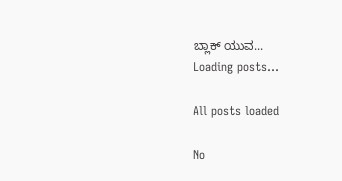ಬ್ಲಾಕ್ ಯುವ...
Loading posts...

All posts loaded

No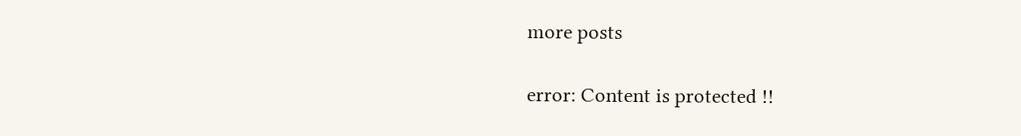more posts

error: Content is protected !!